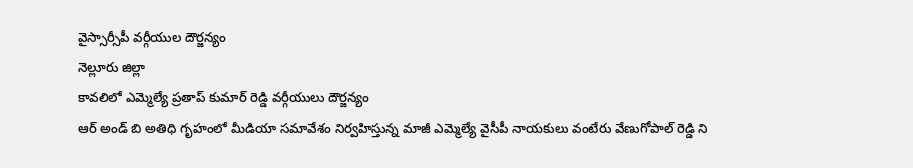వైస్సార్సీపీ వర్గీయుల దౌర్జన్యం
నెల్లూరు జిల్లా
కావలిలో ఎమ్మెల్యే ప్రతాప్ కుమార్ రెడ్డి వర్గీయులు దౌర్జన్యం
ఆర్ అండ్ బి అతిధి గృహంలో మీడియా సమావేశం నిర్వహిస్తున్న మాజీ ఎమ్మెల్యే వైసీపీ నాయకులు వంటేరు వేణుగోపాల్ రెడ్డి ని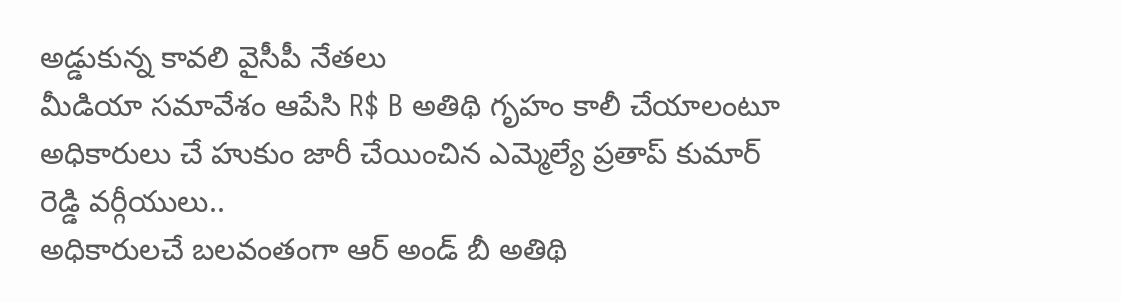అడ్డుకున్న కావలి వైసీపీ నేతలు
మీడియా సమావేశం ఆపేసి R$ B అతిథి గృహం కాలీ చేయాలంటూ అధికారులు చే హుకుం జారీ చేయించిన ఎమ్మెల్యే ప్రతాప్ కుమార్ రెడ్డి వర్గీయులు..
అధికారులచే బలవంతంగా ఆర్ అండ్ బీ అతిథి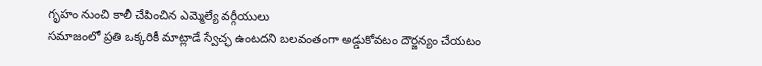గృహం నుంచి కాలీ చేపించిన ఎమ్మెల్యే వర్గీయులు
సమాజంలో ప్రతి ఒక్కరికీ మాట్లాడే స్వేచ్ఛ ఉంటదని బలవంతంగా అడ్డుకోవటం దౌర్జన్యం చేయటం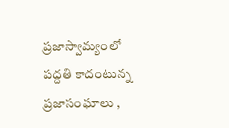ప్రజాస్వామ్యంలో పద్దతి కాదంటున్న ప్రజాసంఘాలు ,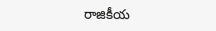రాజికీయ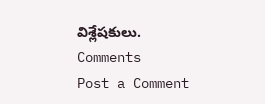విశ్లేషకులు.
Comments
Post a Comment